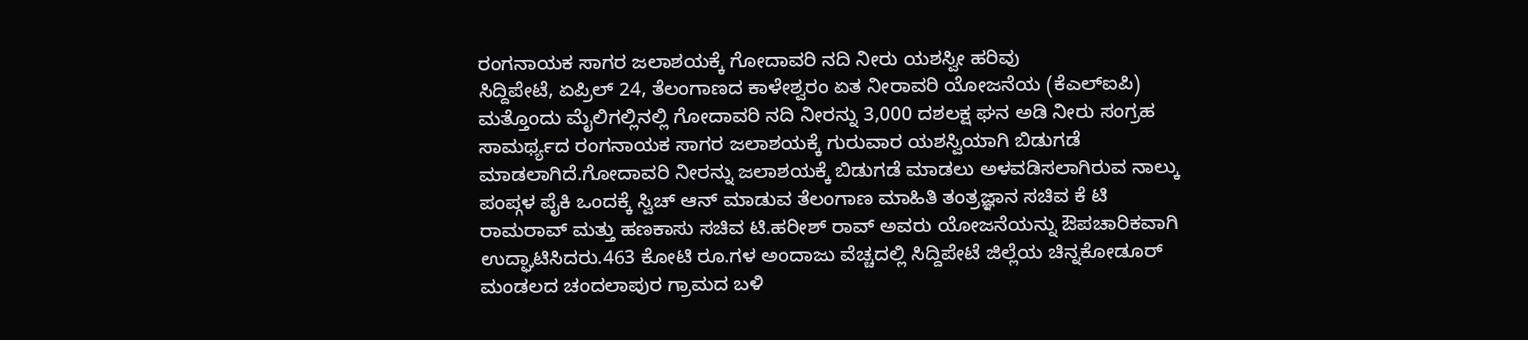ರಂಗನಾಯಕ ಸಾಗರ ಜಲಾಶಯಕ್ಕೆ ಗೋದಾವರಿ ನದಿ ನೀರು ಯಶಸ್ವೀ ಹರಿವು
ಸಿದ್ದಿಪೇಟೆ, ಏಪ್ರಿಲ್ 24, ತೆಲಂಗಾಣದ ಕಾಳೇಶ್ವರಂ ಏತ ನೀರಾವರಿ ಯೋಜನೆಯ (ಕೆಎಲ್ಐಪಿ) ಮತ್ತೊಂದು ಮೈಲಿಗಲ್ಲಿನಲ್ಲಿ ಗೋದಾವರಿ ನದಿ ನೀರನ್ನು 3,000 ದಶಲಕ್ಷ ಘನ ಅಡಿ ನೀರು ಸಂಗ್ರಹ ಸಾಮರ್ಥ್ಯದ ರಂಗನಾಯಕ ಸಾಗರ ಜಲಾಶಯಕ್ಕೆ ಗುರುವಾರ ಯಶಸ್ವಿಯಾಗಿ ಬಿಡುಗಡೆ ಮಾಡಲಾಗಿದೆ.ಗೋದಾವರಿ ನೀರನ್ನು ಜಲಾಶಯಕ್ಕೆ ಬಿಡುಗಡೆ ಮಾಡಲು ಅಳವಡಿಸಲಾಗಿರುವ ನಾಲ್ಕು ಪಂಪ್ಗಳ ಪೈಕಿ ಒಂದಕ್ಕೆ ಸ್ವಿಚ್ ಆನ್ ಮಾಡುವ ತೆಲಂಗಾಣ ಮಾಹಿತಿ ತಂತ್ರಜ್ಞಾನ ಸಚಿವ ಕೆ ಟಿ ರಾಮರಾವ್ ಮತ್ತು ಹಣಕಾಸು ಸಚಿವ ಟಿ.ಹರೀಶ್ ರಾವ್ ಅವರು ಯೋಜನೆಯನ್ನು ಔಪಚಾರಿಕವಾಗಿ ಉದ್ಘಾಟಿಸಿದರು.463 ಕೋಟಿ ರೂ.ಗಳ ಅಂದಾಜು ವೆಚ್ಚದಲ್ಲಿ ಸಿದ್ದಿಪೇಟೆ ಜಿಲ್ಲೆಯ ಚಿನ್ನಕೋಡೂರ್ ಮಂಡಲದ ಚಂದಲಾಪುರ ಗ್ರಾಮದ ಬಳಿ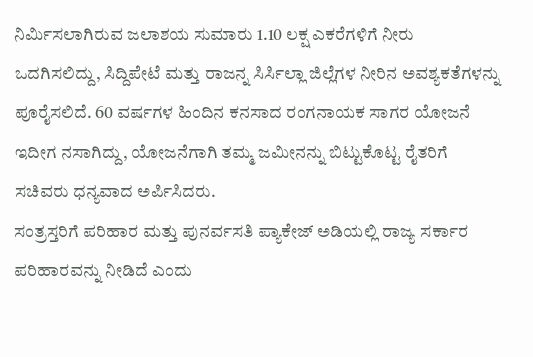ನಿರ್ಮಿಸಲಾಗಿರುವ ಜಲಾಶಯ ಸುಮಾರು 1.10 ಲಕ್ಷ ಎಕರೆಗಳಿಗೆ ನೀರು ಒದಗಿಸಲಿದ್ದು, ಸಿದ್ದಿಪೇಟೆ ಮತ್ತು ರಾಜನ್ನ ಸಿರ್ಸಿಲ್ಲಾ ಜಿಲ್ಲೆಗಳ ನೀರಿನ ಅವಶ್ಯಕತೆಗಳನ್ನು ಪೂರೈಸಲಿದೆ. 60 ವರ್ಷಗಳ ಹಿಂದಿನ ಕನಸಾದ ರಂಗನಾಯಕ ಸಾಗರ ಯೋಜನೆ ಇದೀಗ ನಸಾಗಿದ್ದು, ಯೋಜನೆಗಾಗಿ ತಮ್ಮ ಜಮೀನನ್ನು ಬಿಟ್ಟುಕೊಟ್ಟ ರೈತರಿಗೆ ಸಚಿವರು ಧನ್ಯವಾದ ಅರ್ಪಿಸಿದರು.
ಸಂತ್ರಸ್ತರಿಗೆ ಪರಿಹಾರ ಮತ್ತು ಪುನರ್ವಸತಿ ಪ್ಯಾಕೇಜ್ ಅಡಿಯಲ್ಲಿ ರಾಜ್ಯ ಸರ್ಕಾರ ಪರಿಹಾರವನ್ನು ನೀಡಿದೆ ಎಂದು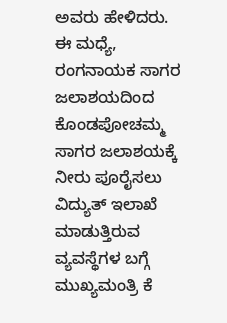ಅವರು ಹೇಳಿದರು.
ಈ ಮಧ್ಯೆ, ರಂಗನಾಯಕ ಸಾಗರ ಜಲಾಶಯದಿಂದ ಕೊಂಡಪೋಚಮ್ಮ ಸಾಗರ ಜಲಾಶಯಕ್ಕೆ ನೀರು ಪೂರೈಸಲು ವಿದ್ಯುತ್ ಇಲಾಖೆ ಮಾಡುತ್ತಿರುವ ವ್ಯವಸ್ಥೆಗಳ ಬಗ್ಗೆ ಮುಖ್ಯಮಂತ್ರಿ ಕೆ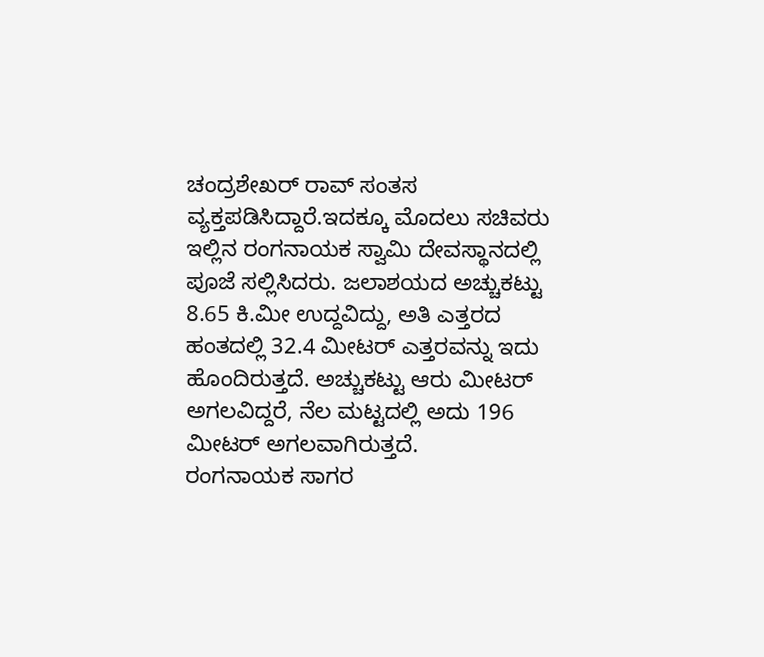ಚಂದ್ರಶೇಖರ್ ರಾವ್ ಸಂತಸ ವ್ಯಕ್ತಪಡಿಸಿದ್ದಾರೆ.ಇದಕ್ಕೂ ಮೊದಲು ಸಚಿವರು ಇಲ್ಲಿನ ರಂಗನಾಯಕ ಸ್ವಾಮಿ ದೇವಸ್ಥಾನದಲ್ಲಿ ಪೂಜೆ ಸಲ್ಲಿಸಿದರು. ಜಲಾಶಯದ ಅಚ್ಚುಕಟ್ಟು 8.65 ಕಿ.ಮೀ ಉದ್ದವಿದ್ದು, ಅತಿ ಎತ್ತರದ ಹಂತದಲ್ಲಿ 32.4 ಮೀಟರ್ ಎತ್ತರವನ್ನು ಇದು ಹೊಂದಿರುತ್ತದೆ. ಅಚ್ಚುಕಟ್ಟು ಆರು ಮೀಟರ್ ಅಗಲವಿದ್ದರೆ, ನೆಲ ಮಟ್ಟದಲ್ಲಿ ಅದು 196 ಮೀಟರ್ ಅಗಲವಾಗಿರುತ್ತದೆ.
ರಂಗನಾಯಕ ಸಾಗರ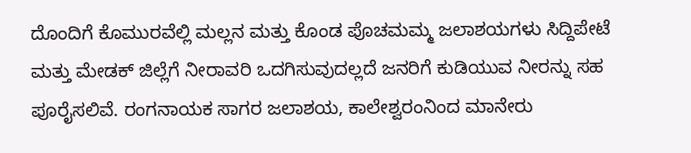ದೊಂದಿಗೆ ಕೊಮುರವೆಲ್ಲಿ ಮಲ್ಲನ ಮತ್ತು ಕೊಂಡ ಪೊಚಮಮ್ಮ ಜಲಾಶಯಗಳು ಸಿದ್ದಿಪೇಟೆ ಮತ್ತು ಮೇಡಕ್ ಜಿಲ್ಲೆಗೆ ನೀರಾವರಿ ಒದಗಿಸುವುದಲ್ಲದೆ ಜನರಿಗೆ ಕುಡಿಯುವ ನೀರನ್ನು ಸಹ ಪೂರೈಸಲಿವೆ. ರಂಗನಾಯಕ ಸಾಗರ ಜಲಾಶಯ, ಕಾಲೇಶ್ವರಂನಿಂದ ಮಾನೇರು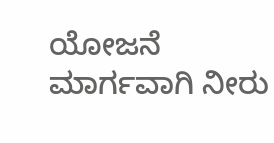ಯೋಜನೆ ಮಾರ್ಗವಾಗಿ ನೀರು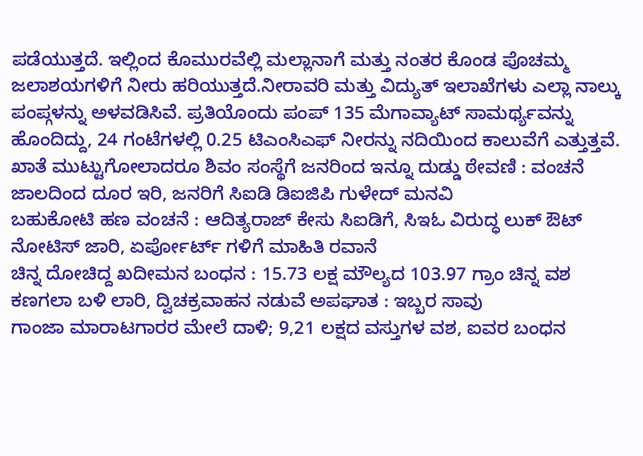ಪಡೆಯುತ್ತದೆ. ಇಲ್ಲಿಂದ ಕೊಮುರವೆಲ್ಲಿ ಮಲ್ಲಾನಾಗೆ ಮತ್ತು ನಂತರ ಕೊಂಡ ಪೊಚಮ್ಮ ಜಲಾಶಯಗಳಿಗೆ ನೀರು ಹರಿಯುತ್ತದೆ.ನೀರಾವರಿ ಮತ್ತು ವಿದ್ಯುತ್ ಇಲಾಖೆಗಳು ಎಲ್ಲಾ ನಾಲ್ಕು ಪಂಪ್ಗಳನ್ನು ಅಳವಡಿಸಿವೆ. ಪ್ರತಿಯೊಂದು ಪಂಪ್ 135 ಮೆಗಾವ್ಯಾಟ್ ಸಾಮರ್ಥ್ಯವನ್ನು ಹೊಂದಿದ್ದು, 24 ಗಂಟೆಗಳಲ್ಲಿ 0.25 ಟಿಎಂಸಿಎಫ್ ನೀರನ್ನು ನದಿಯಿಂದ ಕಾಲುವೆಗೆ ಎತ್ತುತ್ತವೆ.
ಖಾತೆ ಮುಟ್ಟುಗೋಲಾದರೂ ಶಿವಂ ಸಂಸ್ಥೆಗೆ ಜನರಿಂದ ಇನ್ನೂ ದುಡ್ಡು ಠೇವಣಿ : ವಂಚನೆ ಜಾಲದಿಂದ ದೂರ ಇರಿ, ಜನರಿಗೆ ಸಿಐಡಿ ಡಿಐಜಿಪಿ ಗುಳೇದ್ ಮನವಿ
ಬಹುಕೋಟಿ ಹಣ ವಂಚನೆ : ಆದಿತ್ಯರಾಜ್ ಕೇಸು ಸಿಐಡಿಗೆ, ಸಿಇಓ ವಿರುದ್ಧ ಲುಕ್ ಔಟ್ ನೋಟಿಸ್ ಜಾರಿ, ಏರ್ಪೋರ್ಟ್ ಗಳಿಗೆ ಮಾಹಿತಿ ರವಾನೆ
ಚಿನ್ನ ದೋಚಿದ್ದ ಖದೀಮನ ಬಂಧನ : 15.73 ಲಕ್ಷ ಮೌಲ್ಯದ 103.97 ಗ್ರಾಂ ಚಿನ್ನ ವಶ
ಕಣಗಲಾ ಬಳಿ ಲಾರಿ, ದ್ವಿಚಕ್ರವಾಹನ ನಡುವೆ ಅಪಘಾತ : ಇಬ್ಬರ ಸಾವು
ಗಾಂಜಾ ಮಾರಾಟಗಾರರ ಮೇಲೆ ದಾಳಿ; 9,21 ಲಕ್ಷದ ವಸ್ತುಗಳ ವಶ, ಐವರ ಬಂಧನ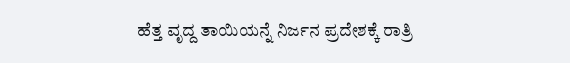ಹೆತ್ತ ವೃದ್ದ ತಾಯಿಯನ್ನೆ ನಿರ್ಜನ ಪ್ರದೇಶಕ್ಕೆ ರಾತ್ರಿ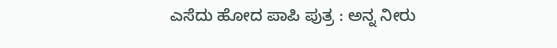ಎಸೆದು ಹೋದ ಪಾಪಿ ಪುತ್ರ : ಅನ್ನ ನೀರು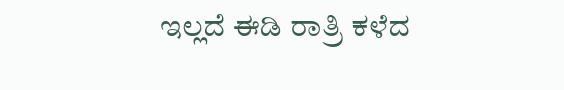ಇಲ್ಲದೆ ಈಡಿ ರಾತ್ರಿ ಕಳೆದ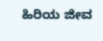ಹಿರಿಯ ಜೀವ